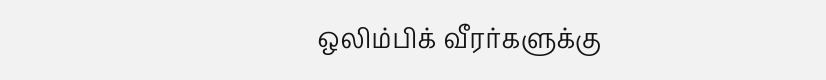ஒலிம்பிக் வீரர்களுக்கு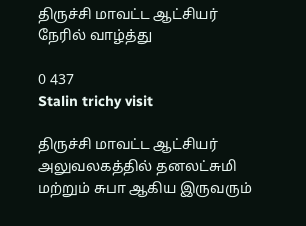திருச்சி மாவட்ட ஆட்சியர் நேரில் வாழ்த்து

0 437
Stalin trichy visit

திருச்சி மாவட்ட ஆட்சியர் அலுவலகத்தில் தனலட்சுமி மற்றும் சுபா ஆகிய இருவரும்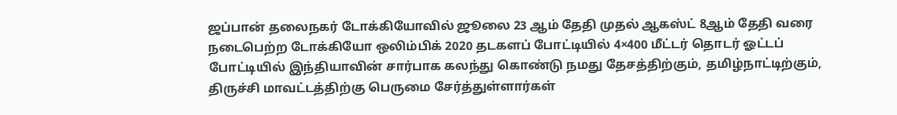ஜப்பான் தலைநகர் டோக்கியோவில் ஜூலை 23 ஆம் தேதி முதல் ஆகஸ்ட் 8ஆம் தேதி வரை நடைபெற்ற டோக்கியோ ஒலிம்பிக் 2020 தடகளப் போட்டியில் 4×400 மீட்டர் தொடர் ஓட்டப் போட்டியில் இந்தியாவின் சார்பாக கலந்து கொண்டு நமது தேசத்திற்கும், தமிழ்நாட்டிற்கும், திருச்சி மாவட்டத்திற்கு பெருமை சேர்த்துள்ளார்கள் ‌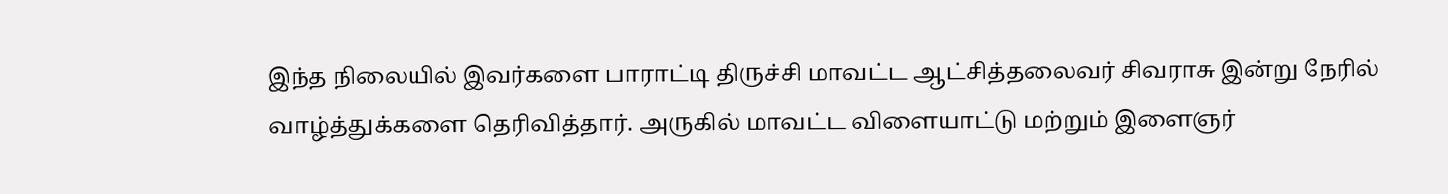இந்த நிலையில் இவர்களை பாராட்டி திருச்சி மாவட்ட ஆட்சித்தலைவர் சிவராசு இன்று நேரில் வாழ்த்துக்களை தெரிவித்தார். அருகில் மாவட்ட விளையாட்டு மற்றும் இளைஞர்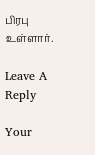பிரபு உள்ளார்.

Leave A Reply

Your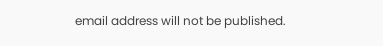email address will not be published.